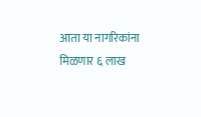आता या नागरिकांना मिळणार ६ लाख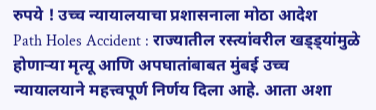रुपये ! उच्च न्यायालयाचा प्रशासनाला मोठा आदेश
Path Holes Accident : राज्यातील रस्त्यांवरील खड्ड्यांमुळे होणाऱ्या मृत्यू आणि अपघातांबाबत मुंबई उच्च न्यायालयाने महत्त्वपूर्ण निर्णय दिला आहे. आता अशा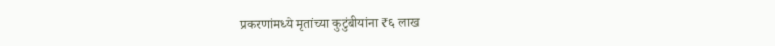प्रकरणांमध्ये मृतांच्या कुटुंबीयांना ₹६ लाख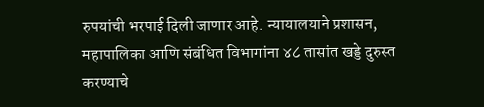रुपयांची भरपाई दिली जाणार आहे. न्यायालयाने प्रशासन, महापालिका आणि संबंधित विभागांना ४८ तासांत खड्डे दुरुस्त करण्याचे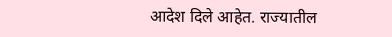आदेश दिले आहेत. राज्यातील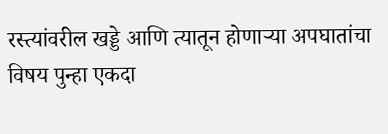रस्त्यांवरील खड्डे आणि त्यातून होणाऱ्या अपघातांचा विषय पुन्हा एकदा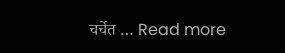चर्चेत … Read more